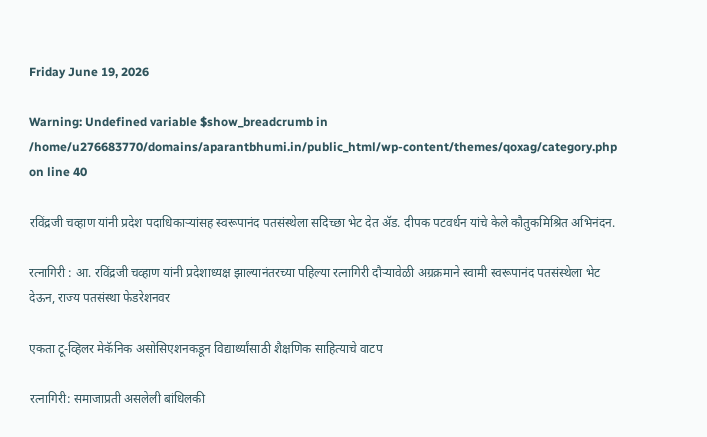Friday June 19, 2026

Warning: Undefined variable $show_breadcrumb in /home/u276683770/domains/aparantbhumi.in/public_html/wp-content/themes/qoxag/category.php on line 40

रविंद्रजी चव्हाण यांनी प्रदेश पदाधिकाऱ्यांसह स्वरूपानंद पतसंस्थेला सदिच्छा भेट देत ॲड. दीपक पटवर्धन यांचे केले कौतुकमिश्रित अभिनंदन.

रत्नागिरी : आ. रविंद्रजी चव्हाण यांनी प्रदेशाध्यक्ष झाल्यानंतरच्या पहिल्या रत्नागिरी दौऱ्यावेळी अग्रक्रमाने स्वामी स्वरूपानंद पतसंस्थेला भेट देऊन, राज्य पतसंस्था फेडरेशनवर

एकता टू-व्हिलर मेकॅनिक असोसिएशनकडून विद्यार्थ्यांसाठी शैक्षणिक साहित्याचे वाटप

रत्नागिरी: समाजाप्रती असलेली बांधिलकी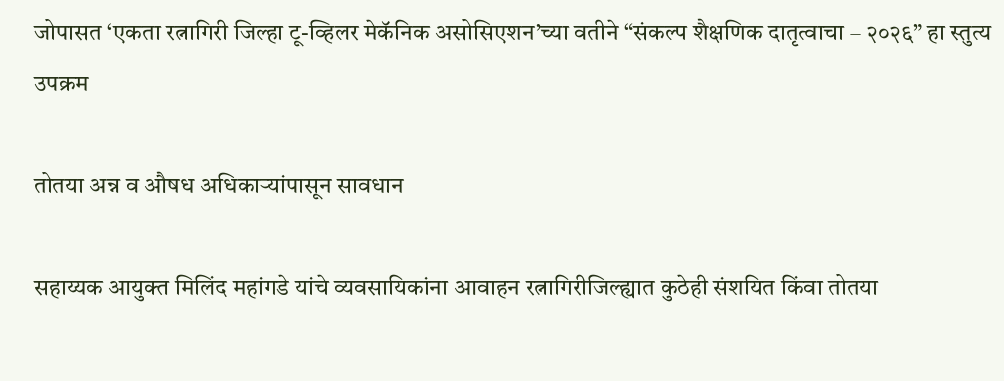जोपासत ‘एकता रत्नागिरी जिल्हा टू-व्हिलर मेकॅनिक असोसिएशन’च्या वतीने “संकल्प शैक्षणिक दातृत्वाचा – २०२६” हा स्तुत्य उपक्रम

तोतया अन्न व औषध अधिकाऱ्यांपासून सावधान

सहाय्यक आयुक्त मिलिंद महांगडे यांचे व्यवसायिकांना आवाहन रत्नागिरीजिल्ह्यात कुठेही संशयित किंवा तोतया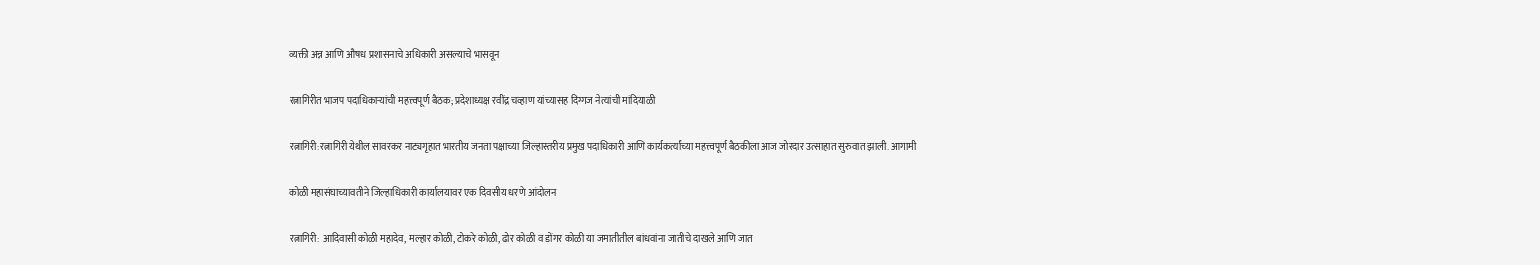व्यक्ती अन्न आणि औषध प्रशासनाचे अधिकारी असल्याचे भासवून

रत्नागिरीत भाजप पदाधिकाऱ्यांची महत्त्वपूर्ण बैठक; प्रदेशाध्यक्ष रवींद्र चव्हाण यांच्यासह दिग्गज नेत्यांची मांदियाळी

रत्नागिरी:रत्नागिरी येथील सावरकर नाट्यगृहात भारतीय जनता पक्षाच्या जिल्हास्तरीय प्रमुख पदाधिकारी आणि कार्यकर्त्यांच्या महत्त्वपूर्ण बैठकीला आज जोरदार उत्साहात सुरुवात झाली. आगामी

कोळी महासंघाच्यावतीने जिल्हाधिकारी कार्यालयावर एक दिवसीय धरणे आंदोलन

रत्नागिरी: आदिवासी कोळी महादेव, मल्हार कोळी, टोकरे कोळी, ढोर कोळी व डोंगर कोळी या जमातीतील बांधवांना जातीचे दाखले आणि जात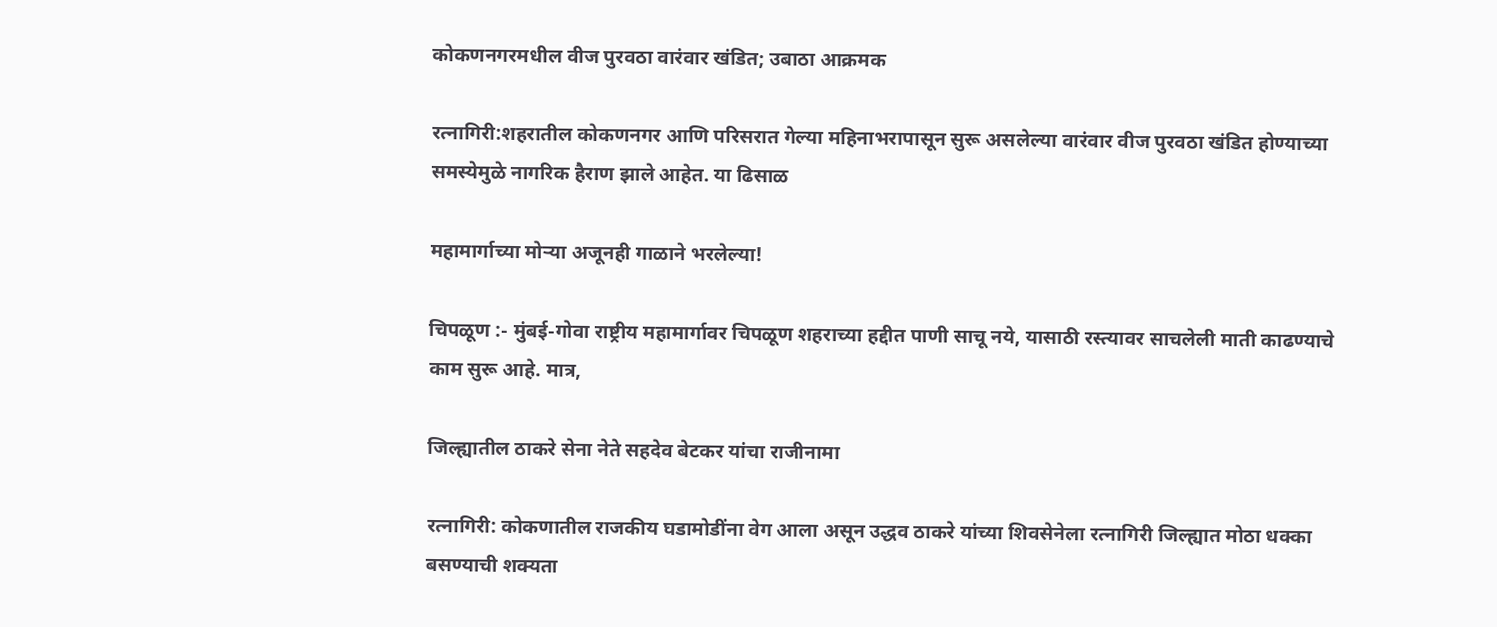कोकणनगरमधील वीज पुरवठा वारंवार खंडित; उबाठा आक्रमक

रत्नागिरी:शहरातील कोकणनगर आणि परिसरात गेल्या महिनाभरापासून सुरू असलेल्या वारंवार वीज पुरवठा खंडित होण्याच्या समस्येमुळे नागरिक हैराण झाले आहेत. या ढिसाळ

महामार्गाच्या मोऱ्या अजूनही गाळाने भरलेल्या!

चिपळूण :- मुंबई-गोवा राष्ट्रीय महामार्गावर चिपळूण शहराच्या हद्दीत पाणी साचू नये, यासाठी रस्त्यावर साचलेली माती काढण्याचे काम सुरू आहे. मात्र,

जिल्ह्यातील ठाकरे सेना नेते सहदेव बेटकर यांचा राजीनामा

रत्नागिरी: कोकणातील राजकीय घडामोडींना वेग आला असून उद्धव ठाकरे यांच्या शिवसेनेला रत्नागिरी जिल्ह्यात मोठा धक्का बसण्याची शक्यता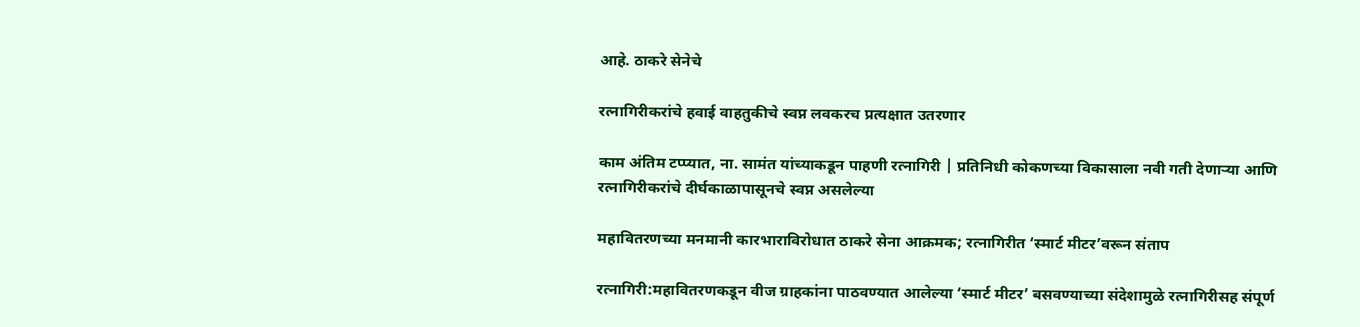आहे. ठाकरे सेनेचे

रत्नागिरीकरांचे हवाई वाहतुकीचे स्वप्न लवकरच प्रत्यक्षात उतरणार

काम अंतिम टप्प्यात, ना. सामंत यांच्याकडून पाहणी रत्नागिरी | प्रतिनिधी कोकणच्या विकासाला नवी गती देणाऱ्या आणि रत्नागिरीकरांचे दीर्घकाळापासूनचे स्वप्न असलेल्या

महावितरणच्या मनमानी कारभाराविरोधात ठाकरे सेना आक्रमक; रत्नागिरीत ‘स्मार्ट मीटर’वरून संताप

रत्नागिरी:महावितरणकडून वीज ग्राहकांना पाठवण्यात आलेल्या ‘स्मार्ट मीटर’ बसवण्याच्या संदेशामुळे रत्नागिरीसह संपूर्ण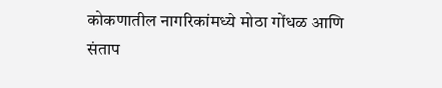कोकणातील नागरिकांमध्ये मोठा गोंधळ आणि संताप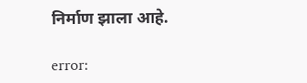निर्माण झाला आहे.

error: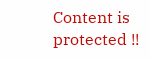Content is protected !!